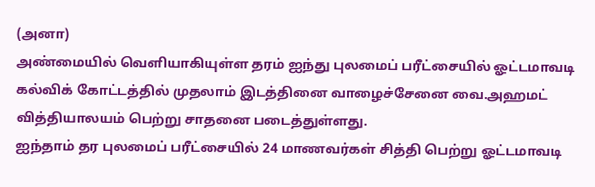(அனா)
அண்மையில் வெளியாகியுள்ள தரம் ஐந்து புலமைப் பரீட்சையில் ஓட்டமாவடி கல்விக் கோட்டத்தில் முதலாம் இடத்தினை வாழைச்சேனை வை.அஹமட் வித்தியாலயம் பெற்று சாதனை படைத்துள்ளது.
ஐந்தாம் தர புலமைப் பரீட்சையில் 24 மாணவர்கள் சித்தி பெற்று ஓட்டமாவடி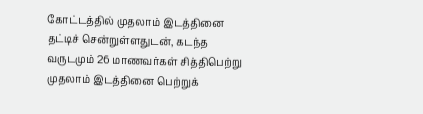கோட்டத்தில் முதலாம் இடத்தினை தட்டிச் சென்றுள்ளதுடன், கடந்த வருடமும் 26 மாணவர்கள் சித்திபெற்று முதலாம் இடத்தினை பெற்றுக்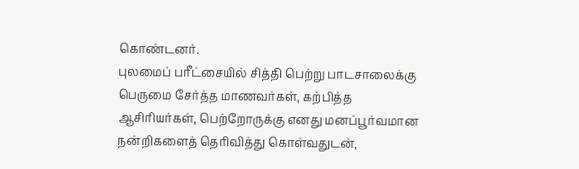கொண்டனர்.
புலமைப் பரீட்சையில் சித்தி பெற்று பாடசாலைக்கு பெருமை சேர்த்த மாணவர்கள், கற்பித்த ஆசிரியர்கள், பெற்றோருக்கு எனது மனப்பூர்வமான நன்றிகளைத் தெரிவித்து கொள்வதுடன்,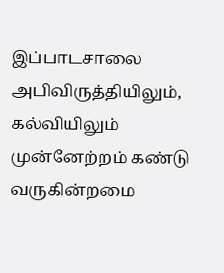இப்பாடசாலை அபிவிருத்தியிலும், கல்வியிலும் முன்னேற்றம் கண்டு வருகின்றமை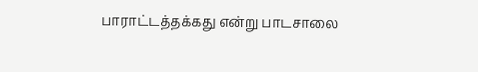பாராட்டத்தக்கது என்று பாடசாலை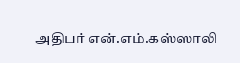அதிபர் என்.எம்.கஸ்ஸாலி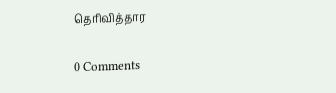தெரிவித்தார


0 Comments